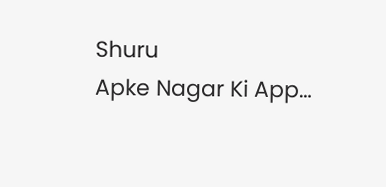Shuru
Apke Nagar Ki App…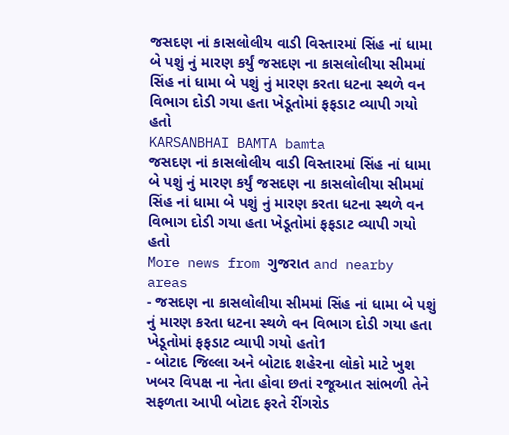જસદણ નાં કાસલોલીય વાડી વિસ્તારમાં સિંહ નાં ધામા બે પશું નું મારણ કર્યું જસદણ ના કાસલોલીયા સીમમાં સિંહ નાં ધામા બે પશું નું મારણ કરતા ધટના સ્થળે વન વિભાગ દોડી ગયા હતા ખેડૂતોમાં ફફડાટ વ્યાપી ગયો હતો
KARSANBHAI BAMTA bamta
જસદણ નાં કાસલોલીય વાડી વિસ્તારમાં સિંહ નાં ધામા બે પશું નું મારણ કર્યું જસદણ ના કાસલોલીયા સીમમાં સિંહ નાં ધામા બે પશું નું મારણ કરતા ધટના સ્થળે વન વિભાગ દોડી ગયા હતા ખેડૂતોમાં ફફડાટ વ્યાપી ગયો હતો
More news from ગુજરાત and nearby areas
- જસદણ ના કાસલોલીયા સીમમાં સિંહ નાં ધામા બે પશું નું મારણ કરતા ધટના સ્થળે વન વિભાગ દોડી ગયા હતા ખેડૂતોમાં ફફડાટ વ્યાપી ગયો હતો1
- બોટાદ જિલ્લા અને બોટાદ શહેરના લોકો માટે ખુશ ખબર વિપક્ષ ના નેતા હોવા છતાં રજૂઆત સાંભળી તેને સફળતા આપી બોટાદ ફરતે રીંગરોડ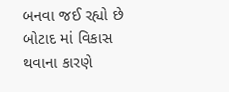બનવા જઈ રહ્યો છે બોટાદ માં વિકાસ થવાના કારણે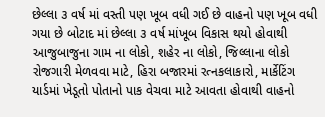છેલ્લા ૩ વર્ષ માં વસ્તી પણ ખૂબ વધી ગઈ છે વાહનો પણ ખૂબ વધી ગયા છે બોટાદ માં છેલ્લા ૩ વર્ષ માંખૂબ વિકાસ થયો હોવાથી આજુબાજુના ગામ ના લોકો, શહેર ના લોકો, જિલ્લાના લોકો રોજગારી મેળવવા માટે, હિરા બજારમાં રત્નકલાકારો, માર્કેટિંગ યાર્ડમાં ખેડૂતો પોતાનો પાક વેચવા માટે આવતા હોવાથી વાહનો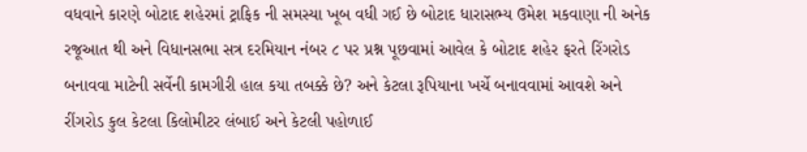વધવાને કારણે બોટાદ શહેરમાં ટ્રાફિક ની સમસ્યા ખૂબ વધી ગઈ છે બોટાદ ધારાસભ્ય ઉમેશ મકવાણા ની અનેક રજૂઆત થી અને વિધાનસભા સત્ર દરમિયાન નંબર ૮ પર પ્રશ્ન પૂછવામાં આવેલ કે બોટાદ શહેર ફરતે રિંગરોડ બનાવવા માટેની સર્વેની કામગીરી હાલ કયા તબક્કે છે? અને કેટલા રૂપિયાના ખર્ચે બનાવવામાં આવશે અને રીંગરોડ કુલ કેટલા કિલોમીટર લંબાઈ અને કેટલી પહોળાઈ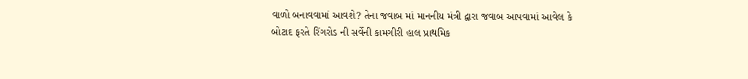વાળો બનાવવામાં આવશે? તેના જવાબ માં માનનીય મંત્રી દ્વારા જવાબ આપવામાં આવેલ કે બોટાદ ફરતે રિંગરોડ ની સર્વેની કામગીરી હાલ પ્રાથમિક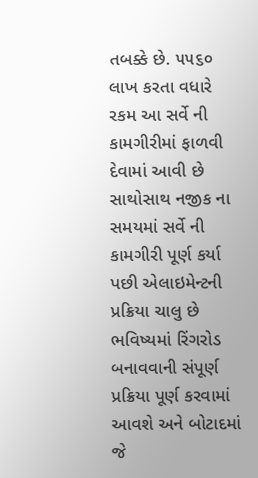તબક્કે છે. ૫૫૬૦ લાખ કરતા વધારે રકમ આ સર્વે ની કામગીરીમાં ફાળવી દેવામાં આવી છે સાથોસાથ નજીક ના સમયમાં સર્વે ની કામગીરી પૂર્ણ કર્યા પછી એલાઇમેન્ટની પ્રક્રિયા ચાલુ છે ભવિષ્યમાં રિંગરોડ બનાવવાની સંપૂર્ણ પ્રક્રિયા પૂર્ણ કરવામાં આવશે અને બોટાદમાં જે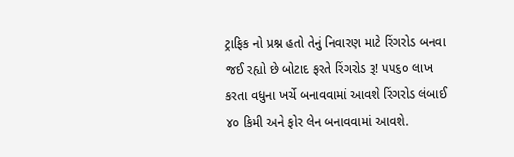ટ્રાફિક નો પ્રશ્ન હતો તેનું નિવારણ માટે રિંગરોડ બનવા જઈ રહ્યો છે બોટાદ ફરતે રિંગરોડ રૂ! ૫૫૬૦ લાખ કરતા વધુના ખર્ચે બનાવવામાં આવશે રિંગરોડ લંબાઈ ૪૦ કિમી અને ફોર લેન બનાવવામાં આવશે.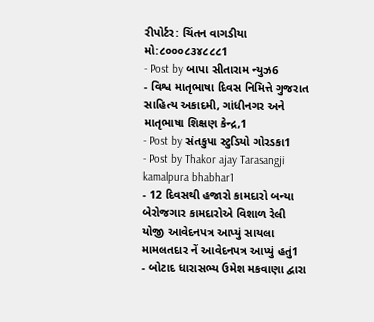રીપોર્ટર: ચિંતન વાગડીયા મો:૮૦૦૦૮૩૪૮૮૮1
- Post by બાપા સીતારામ ન્યુઝ6
- વિશ્વ માતૃભાષા દિવસ નિમિત્તે ગુજરાત સાહિત્ય અકાદમી, ગાંધીનગર અને માતૃભાષા શિક્ષણ કેન્દ્ર,1
- Post by સંતકુપા સ્ટુડિયો ગોરડકા1
- Post by Thakor ajay Tarasangji kamalpura bhabhar1
- 12 દિવસથી હજારો કામદારો બન્યા બેરોજગાર કામદારોએ વિશાળ રેલી યોજી આવેદનપત્ર આપ્યું સાયલા મામલતદાર નેં આવેદનપત્ર આપ્યું હતું1
- બોટાદ ધારાસભ્ય ઉમેશ મકવાણા દ્વારા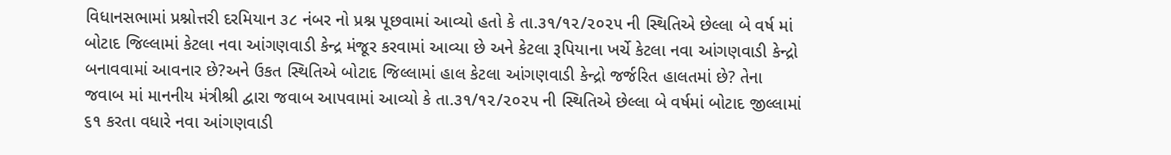વિધાનસભામાં પ્રશ્નોત્તરી દરમિયાન ૩૮ નંબર નો પ્રશ્ન પૂછવામાં આવ્યો હતો કે તા.૩૧/૧૨/૨૦૨૫ ની સ્થિતિએ છેલ્લા બે વર્ષ માં બોટાદ જિલ્લામાં કેટલા નવા આંગણવાડી કેન્દ્ર મંજૂર કરવામાં આવ્યા છે અને કેટલા રૂપિયાના ખર્ચે કેટલા નવા આંગણવાડી કેન્દ્રો બનાવવામાં આવનાર છે?અને ઉકત સ્થિતિએ બોટાદ જિલ્લામાં હાલ કેટલા આંગણવાડી કેન્દ્રો જર્જરિત હાલતમાં છે? તેના જવાબ માં માનનીય મંત્રીશ્રી દ્વારા જવાબ આપવામાં આવ્યો કે તા.૩૧/૧૨/૨૦૨૫ ની સ્થિતિએ છેલ્લા બે વર્ષમાં બોટાદ જીલ્લામાં ૬૧ કરતા વધારે નવા આંગણવાડી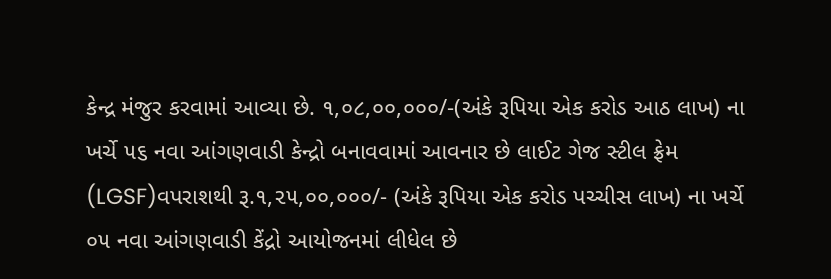કેન્દ્ર મંજુર કરવામાં આવ્યા છે. ૧,૦૮,૦૦,૦૦૦/-(અંકે રૂપિયા એક કરોડ આઠ લાખ) ના ખર્ચે ૫૬ નવા આંગણવાડી કેન્દ્રો બનાવવામાં આવનાર છે લાઈટ ગેજ સ્ટીલ ફ્રેમ (LGSF)વપરાશથી રૂ.૧,૨૫,૦૦,૦૦૦/- (અંકે રૂપિયા એક કરોડ પચ્ચીસ લાખ) ના ખર્ચે ૦૫ નવા આંગણવાડી કેંદ્રો આયોજનમાં લીધેલ છે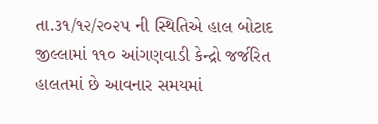તા.૩૧/૧૨/૨૦૨૫ ની સ્થિતિએ હાલ બોટાદ જીલ્લામાં ૧૧૦ આંગણવાડી કેન્દ્રો જર્જરિત હાલતમાં છે આવનાર સમયમાં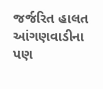જર્જરિત હાલત આંગણવાડીના પણ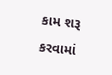કામ શરૂ કરવામાં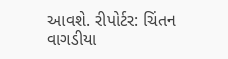આવશે. રીપોર્ટર: ચિંતન વાગડીયા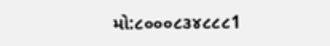મો:૮૦૦૦૮૩૪૮૮૮1